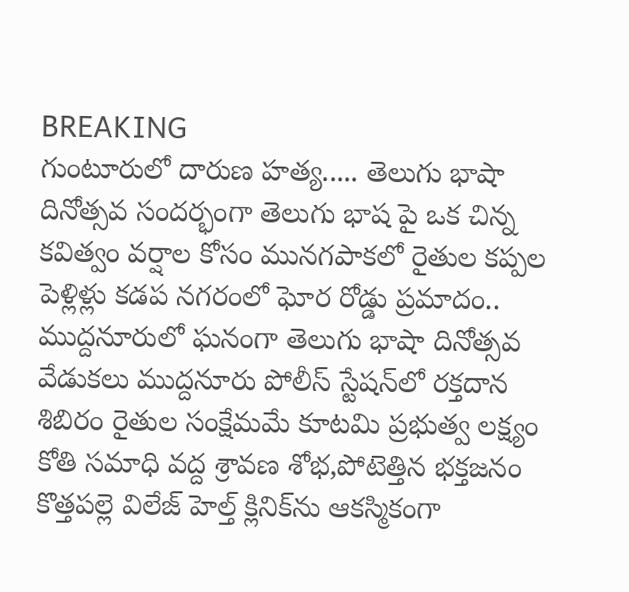BREAKING
గుంటూరులో దారుణ హత్య..... తెలుగు భాషా దినోత్సవ సందర్భంగా తెలుగు భాష పై ఒక చిన్న కవిత్వం వర్షాల కోసం మునగపాకలో రైతుల కప్పల పెళ్లిళ్లు కడప నగరంలో ఘోర రోడ్డు ప్రమాదం.. ముద్దనూరులో ఘనంగా తెలుగు భాషా దినోత్సవ వేడుకలు ముద్దనూరు పోలీస్ స్టేషన్‌లో రక్తదాన శిబిరం రైతుల సంక్షేమమే కూటమి ప్రభుత్వ లక్ష్యం కోతి సమాధి వద్ద శ్రావణ శోభ,పోటెత్తిన భక్తజనం కొత్తపల్లె విలేజ్ హెల్త్ క్లినిక్‌ను ఆకస్మికంగా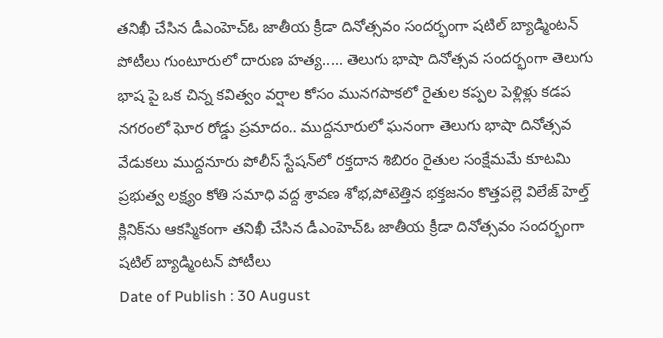తనిఖీ చేసిన డీఎంహెచ్‌ఓ జాతీయ క్రీడా దినోత్సవం సందర్భంగా షటిల్ బ్యాడ్మింటన్ పోటీలు గుంటూరులో దారుణ హత్య..... తెలుగు భాషా దినోత్సవ సందర్భంగా తెలుగు భాష పై ఒక చిన్న కవిత్వం వర్షాల కోసం మునగపాకలో రైతుల కప్పల పెళ్లిళ్లు కడప నగరంలో ఘోర రోడ్డు ప్రమాదం.. ముద్దనూరులో ఘనంగా తెలుగు భాషా దినోత్సవ వేడుకలు ముద్దనూరు పోలీస్ స్టేషన్‌లో రక్తదాన శిబిరం రైతుల సంక్షేమమే కూటమి ప్రభుత్వ లక్ష్యం కోతి సమాధి వద్ద శ్రావణ శోభ,పోటెత్తిన భక్తజనం కొత్తపల్లె విలేజ్ హెల్త్ క్లినిక్‌ను ఆకస్మికంగా తనిఖీ చేసిన డీఎంహెచ్‌ఓ జాతీయ క్రీడా దినోత్సవం సందర్భంగా షటిల్ బ్యాడ్మింటన్ పోటీలు
Date of Publish : 30 August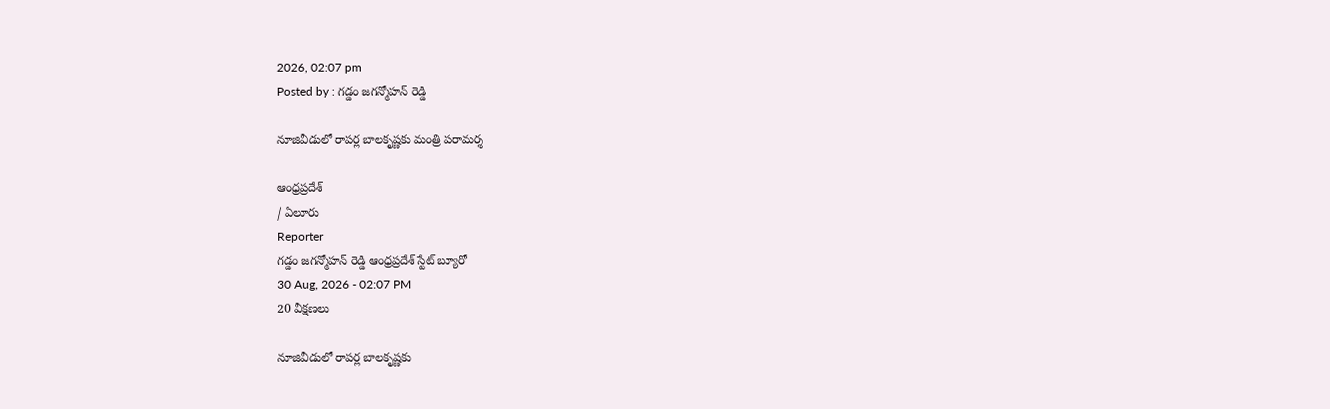2026, 02:07 pm
Posted by : గడ్డం జగన్మోహన్ రెడ్డి

నూజివీడులో రాపర్ల బాలకృష్ణకు మంత్రి పరామర్శ

ఆంధ్రప్రదేశ్
/ ఏలూరు
Reporter
గడ్డం జగన్మోహన్ రెడ్డి ఆంధ్రప్రదేశ్ స్టేట్ బ్యూరో
30 Aug, 2026 - 02:07 PM
20 వీక్షణలు

నూజివీడులో రాపర్ల బాలకృష్ణకు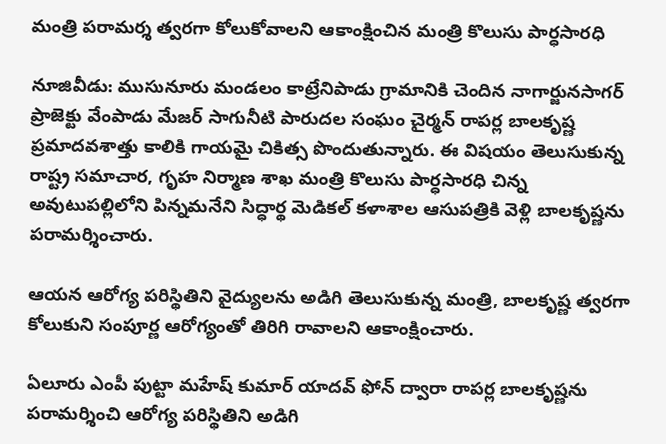మంత్రి పరామర్శ త్వరగా కోలుకోవాలని ఆకాంక్షించిన మంత్రి కొలుసు పార్ధసారధి

నూజివీడు: ముసునూరు మండలం కాట్రేనిపాడు గ్రామానికి చెందిన నాగార్జునసాగర్ ప్రాజెక్టు వేంపాడు మేజర్ సాగునీటి పారుదల సంఘం చైర్మన్ రాపర్ల బాలకృష్ణ ప్రమాదవశాత్తు కాలికి గాయమై చికిత్స పొందుతున్నారు. ఈ విషయం తెలుసుకున్న రాష్ట్ర సమాచార, గృహ నిర్మాణ శాఖ మంత్రి కొలుసు పార్ధసారధి చిన్న అవుటుపల్లిలోని పిన్నమనేని సిద్ధార్థ మెడికల్ కళాశాల ఆసుపత్రికి వెళ్లి బాలకృష్ణను పరామర్శించారు.

ఆయన ఆరోగ్య పరిస్థితిని వైద్యులను అడిగి తెలుసుకున్న మంత్రి, బాలకృష్ణ త్వరగా కోలుకుని సంపూర్ణ ఆరోగ్యంతో తిరిగి రావాలని ఆకాంక్షించారు.

ఏలూరు ఎంపీ పుట్టా మహేష్ కుమార్ యాదవ్ ఫోన్ ద్వారా రాపర్ల బాలకృష్ణను పరామర్శించి ఆరోగ్య పరిస్థితిని అడిగి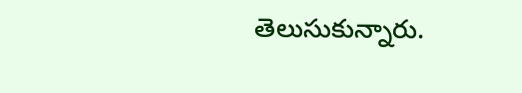తెలుసుకున్నారు.